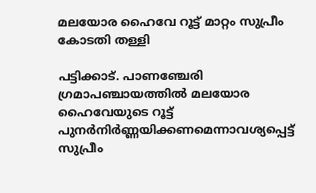മലയോര ഹൈവേ റൂട്ട് മാറ്റം സുപ്രീം കോടതി തള്ളി

പട്ടിക്കാട്. പാണഞ്ചേരി ഗ്രമാപഞ്ചായത്തിൽ മലയോര ഹൈവേയുടെ റൂട്ട് പുനർനിർണ്ണയിക്കണമെന്നാവശ്യപ്പെട്ട് സുപ്രീം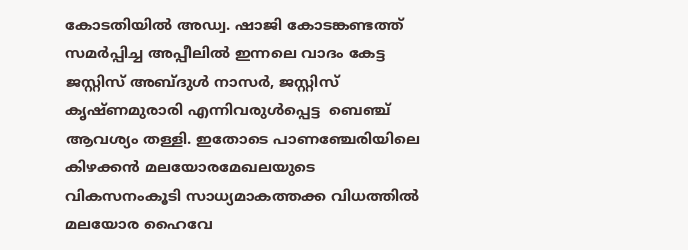കോടതിയിൽ അഡ്വ. ഷാജി കോടങ്കണ്ടത്ത് സമർപ്പിച്ച അപ്പീലിൽ ഇന്നലെ വാദം കേട്ട  ജസ്റ്റിസ് അബ്ദുൾ നാസർ, ജസ്റ്റിസ് കൃഷ്ണമുരാരി എന്നിവരുൾപ്പെട്ട  ബെഞ്ച് ആവശ്യം തള്ളി. ഇതോടെ പാണഞ്ചേരിയിലെ കിഴക്കൻ മലയോരമേഖലയുടെ വികസനംകൂടി സാധ്യമാകത്തക്ക വിധത്തിൽ മലയോര ഹൈവേ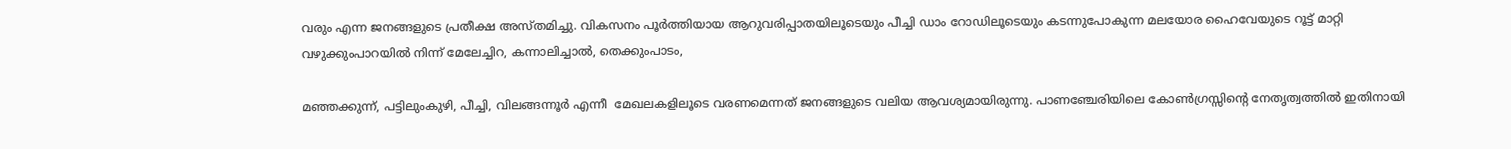വരും എന്ന ജനങ്ങളുടെ പ്രതീക്ഷ അസ്തമിച്ചു. വികസനം പൂർത്തിയായ ആറുവരിപ്പാതയിലൂടെയും പീച്ചി ഡാം റോഡിലൂടെയും കടന്നുപോകുന്ന മലയോര ഹൈവേയുടെ റൂട്ട് മാറ്റി വഴുക്കുംപാറയിൽ നിന്ന് മേലേച്ചിറ, കന്നാലിച്ചാൽ, തെക്കുംപാടം,

മഞ്ഞക്കുന്ന്, പട്ടിലുംകുഴി, പീച്ചി, വിലങ്ങന്നൂർ എന്നീ  മേഖലകളിലൂടെ വരണമെന്നത് ജനങ്ങളുടെ വലിയ ആവശ്യമായിരുന്നു. പാണഞ്ചേരിയിലെ കോൺഗ്രസ്സിന്റെ നേതൃത്വത്തിൽ ഇതിനായി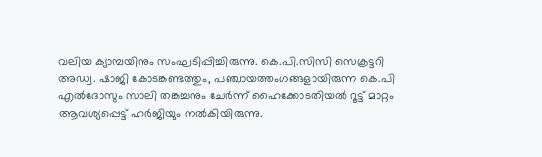വലിയ ക്യാമ്പയിനും സംഘടിപ്പിച്ചിരുന്നു. കെ.പി.സിസി സെക്രട്ടറി അഡ്വ. ഷാജി കോടങ്കണ്ടത്തും, പഞ്ചായത്തംഗങ്ങളായിരുന്ന കെ.പി എൽദോസും സാലി തങ്കച്ചനും ചേർന്ന് ഹൈക്കോടതിയൽ റൂട്ട് മാറ്റം ആവശ്യപ്പെട്ട് ഹർജിയും നൽകിയിരുന്നു.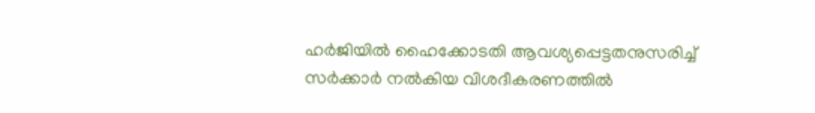ഹർജിയിൽ ഹൈക്കോടതി ആവശ്യപ്പെട്ടതനുസരിച്ച് സർക്കാർ നൽകിയ വിശദീകരണത്തിൽ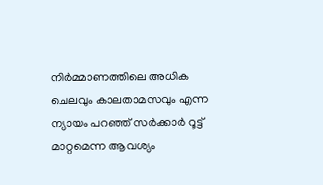നിർമ്മാണത്തിലെ അധിക ചെലവും കാലതാമസവും എന്ന ന്യായം പറഞ്ഞ് സർക്കാർ റൂട്ട് മാറ്റമെന്ന ആവശ്യം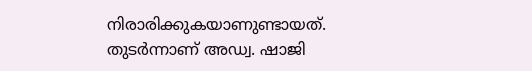നിരാരിക്കുകയാണുണ്ടായത്. തുടർന്നാണ് അഡ്വ. ഷാജി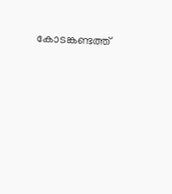കോടങ്കണ്ടത്ത്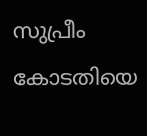സുപ്രീം കോടതിയെ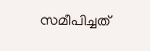സമീപിച്ചത്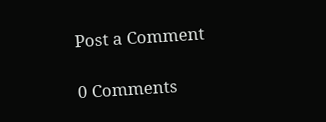Post a Comment

0 Comments